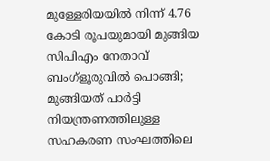മുള്ളേരിയയില്‍ നിന്ന് 4.76 കോടി രൂപയുമായി മുങ്ങിയ സിപിഎം നേതാവ് ബംഗ്ളൂരുവില്‍ പൊങ്ങി; മുങ്ങിയത് പാര്‍ട്ടി നിയന്ത്രണത്തിലുള്ള സഹകരണ സംഘത്തിലെ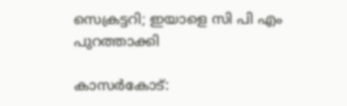സെക്രട്ടറി; ഇയാളെ സി പി എം പുറത്താക്കി

കാസര്‍കോട്: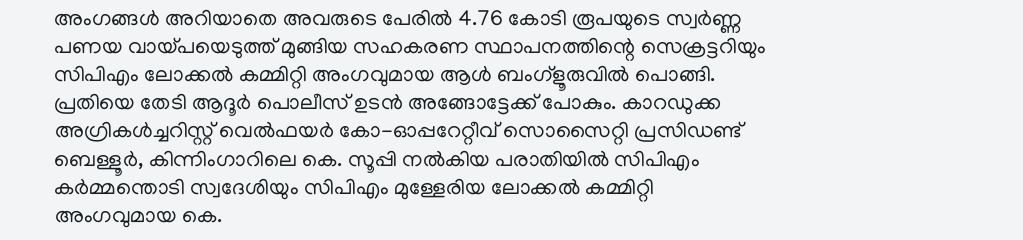അംഗങ്ങള്‍ അറിയാതെ അവരുടെ പേരില്‍ 4.76 കോടി രൂപയുടെ സ്വര്‍ണ്ണ പണയ വായ്പയെടുത്ത് മുങ്ങിയ സഹകരണ സ്ഥാപനത്തിന്റെ സെക്രട്ടറിയും സിപിഎം ലോക്കല്‍ കമ്മിറ്റി അംഗവുമായ ആള്‍ ബംഗ്ളൂരുവില്‍ പൊങ്ങി. പ്രതിയെ തേടി ആദൂര്‍ പൊലീസ് ഉടന്‍ അങ്ങോട്ടേക്ക് പോകും. കാറഡുക്ക അഗ്രികള്‍ച്ചറിസ്റ്റ് വെല്‍ഫയര്‍ കോ-ഓപ്പറേറ്റീവ് സൊസൈറ്റി പ്രസിഡണ്ട് ബെള്ളൂര്‍, കിന്നിംഗാറിലെ കെ. സൂപ്പി നല്‍കിയ പരാതിയില്‍ സിപിഎം കര്‍മ്മന്തൊടി സ്വദേശിയും സിപിഎം മുള്ളേരിയ ലോക്കല്‍ കമ്മിറ്റി അംഗവുമായ കെ.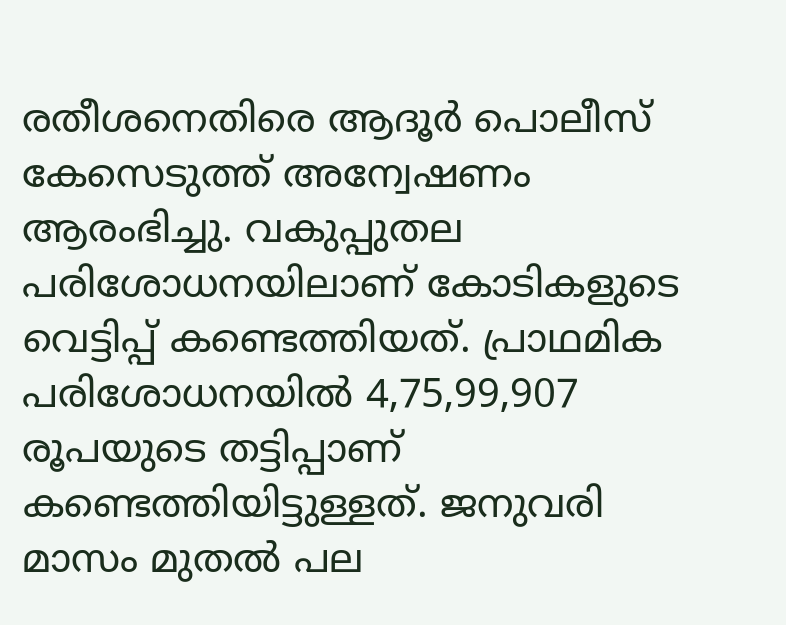രതീശനെതിരെ ആദൂര്‍ പൊലീസ് കേസെടുത്ത് അന്വേഷണം ആരംഭിച്ചു. വകുപ്പുതല പരിശോധനയിലാണ് കോടികളുടെ വെട്ടിപ്പ് കണ്ടെത്തിയത്. പ്രാഥമിക പരിശോധനയില്‍ 4,75,99,907 രൂപയുടെ തട്ടിപ്പാണ് കണ്ടെത്തിയിട്ടുള്ളത്. ജനുവരി മാസം മുതല്‍ പല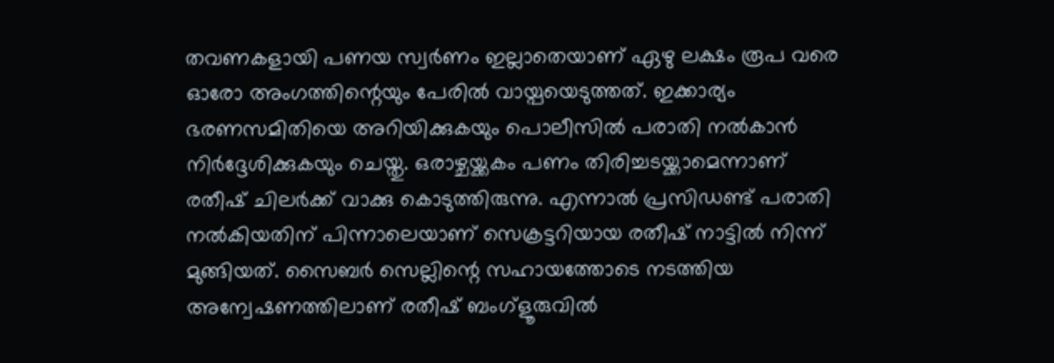തവണകളായി പണയ സ്വര്‍ണം ഇല്ലാതെയാണ് ഏഴു ലക്ഷം രൂപ വരെ ഓരോ അംഗത്തിന്റെയും പേരില്‍ വായ്പയെടുത്തത്. ഇക്കാര്യം ഭരണസമിതിയെ അറിയിക്കുകയും പൊലീസില്‍ പരാതി നല്‍കാന്‍ നിര്‍ദ്ദേശിക്കുകയും ചെയ്തു. ഒരാഴ്ചയ്ക്കകം പണം തിരിച്ചടയ്ക്കാമെന്നാണ് രതീഷ് ചിലര്‍ക്ക് വാക്കു കൊടുത്തിരുന്നു. എന്നാല്‍ പ്രസിഡണ്ട് പരാതി നല്‍കിയതിന് പിന്നാലെയാണ് സെക്രട്ടറിയായ രതീഷ് നാട്ടില്‍ നിന്ന് മുങ്ങിയത്. സൈബര്‍ സെല്ലിന്റെ സഹായത്തോടെ നടത്തിയ അന്വേഷണത്തിലാണ് രതീഷ് ബംഗ്ളൂരുവില്‍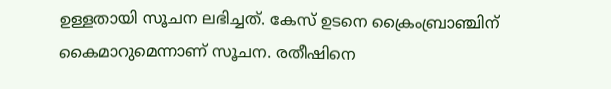ഉള്ളതായി സൂചന ലഭിച്ചത്. കേസ് ഉടനെ ക്രൈംബ്രാഞ്ചിന് കൈമാറുമെന്നാണ് സൂചന. രതീഷിനെ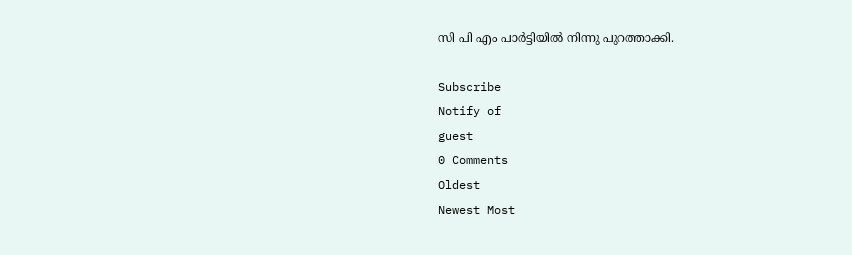സി പി എം പാര്‍ട്ടിയില്‍ നിന്നു പുറത്താക്കി.

Subscribe
Notify of
guest
0 Comments
Oldest
Newest Most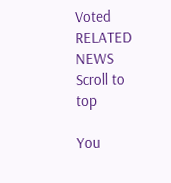Voted
RELATED NEWS
Scroll to top

You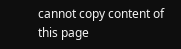cannot copy content of this page